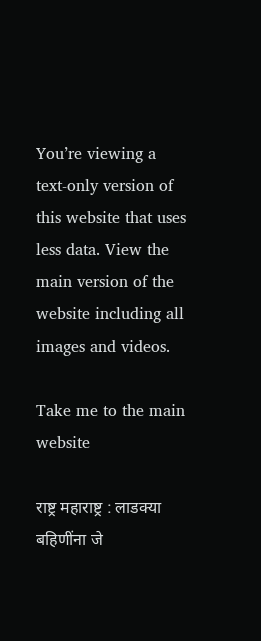You’re viewing a text-only version of this website that uses less data. View the main version of the website including all images and videos.

Take me to the main website

राष्ट्र महाराष्ट्र : लाडक्या बहिणींना जे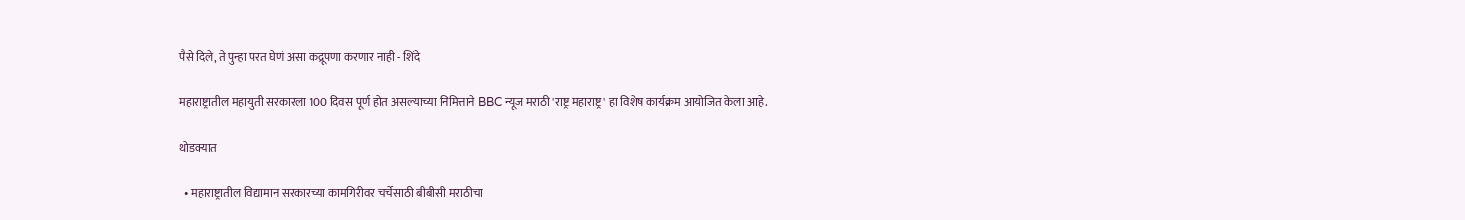पैसे दिले, ते पुन्हा परत घेणं असा कद्रूपणा करणार नाही - शिंदे

महाराष्ट्रातील महायुती सरकारला 100 दिवस पूर्ण होत असल्याच्या निमित्ताने BBC न्यूज मराठी 'राष्ट्र महाराष्ट्र' हा विशेष कार्यक्रम आयोजित केला आहे.

थोडक्यात

  • महाराष्ट्रातील विद्यामान सरकारच्या कामगिरीवर चर्चेसाठी बीबीसी मराठीचा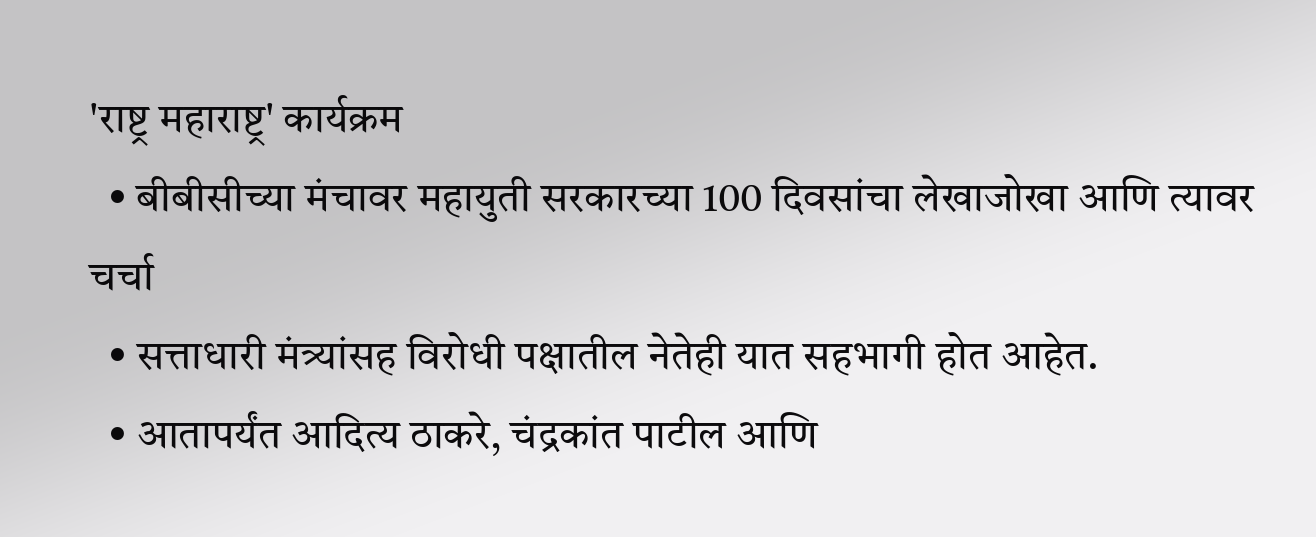'राष्ट्र महाराष्ट्र' कार्यक्रम
  • बीबीसीच्या मंचावर महायुती सरकारच्या 100 दिवसांचा लेखाजोखा आणि त्यावर चर्चा
  • सत्ताधारी मंत्र्यांसह विरोधी पक्षातील नेतेही यात सहभागी होत आहेत.
  • आतापर्यंत आदित्य ठाकरे, चंद्रकांत पाटील आणि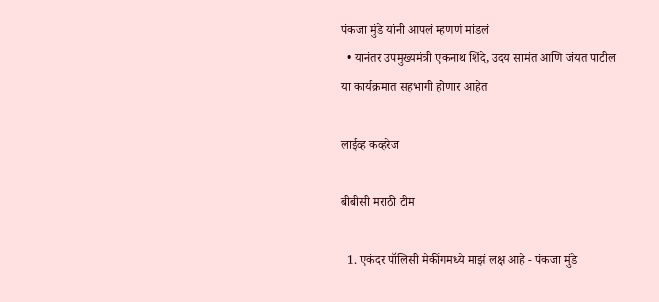पंकजा मुंडे यांनी आपलं म्हणणं मांडलं
  • यानंतर उपमुख्यमंत्री एकनाथ शिंदे, उदय सामंत आणि जंयत पाटील या कार्यक्रमात सहभागी होणार आहेत

लाईव्ह कव्हरेज

बीबीसी मराठी टीम

  1. एकंदर पॉलिसी मेकींगमध्ये माझं लक्ष आहे - पंकजा मुंडे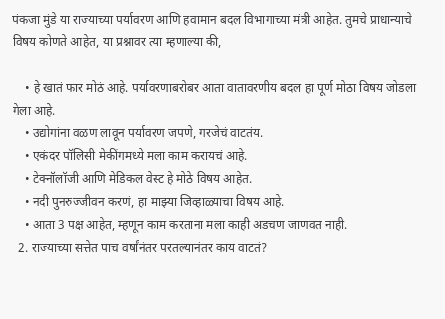पंकजा मुंडे या राज्याच्या पर्यावरण आणि हवामान बदल विभागाच्या मंत्री आहेत. तुमचे प्राधान्याचे विषय कोणते आहेत, या प्रश्नावर त्या म्हणाल्या की,

    • हे खातं फार मोठं आहे. पर्यावरणाबरोबर आता वातावरणीय बदल हा पूर्ण मोठा विषय जोडला गेला आहे.
    • उद्योगांना वळण लावून पर्यावरण जपणे, गरजेचं वाटतंय.
    • एकंदर पॉलिसी मेकींगमध्ये मला काम करायचं आहे.
    • टेक्नॉलॉजी आणि मेडिकल वेस्ट हे मोठे विषय आहेत.
    • नदी पुनरुज्जीवन करणं, हा माझ्या जिव्हाळ्याचा विषय आहे.
    • आता 3 पक्ष आहेत, म्हणून काम करताना मला काही अडचण जाणवत नाही.
  2. राज्याच्या सत्तेत पाच वर्षांनंतर परतल्यानंतर काय वाटतं?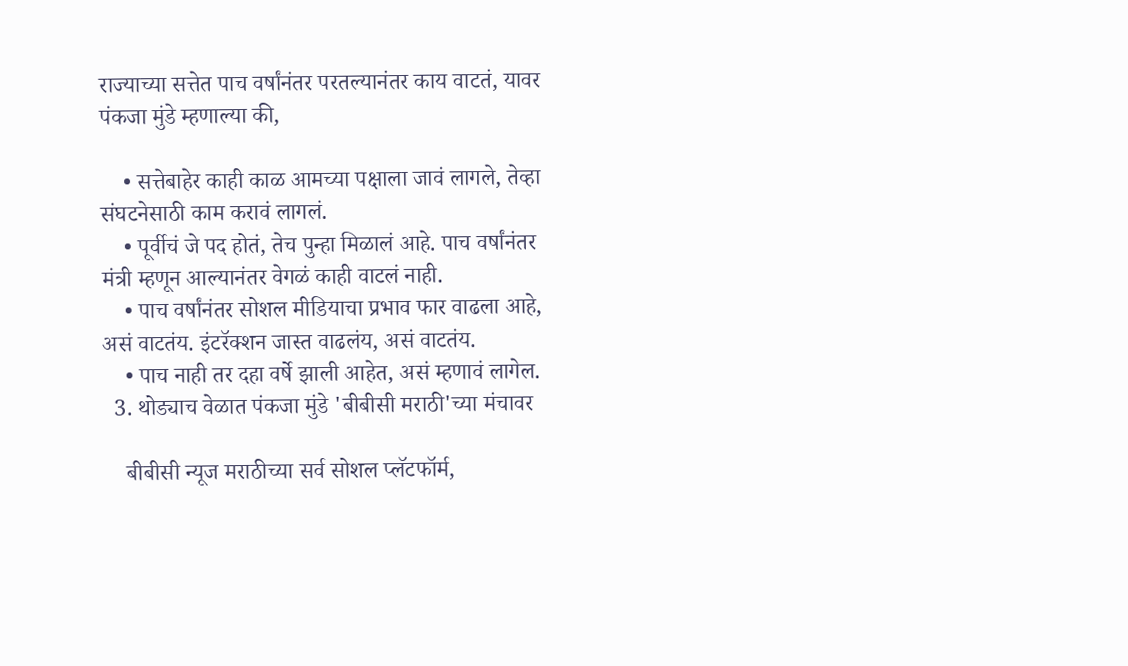राज्याच्या सत्तेत पाच वर्षांनंतर परतल्यानंतर काय वाटतं, यावर पंकजा मुंडे म्हणाल्या की,

    • सत्तेबाहेर काही काळ आमच्या पक्षाला जावं लागले, तेव्हा संघटनेसाठी काम करावं लागलं.
    • पूर्वीचं जे पद होतं, तेच पुन्हा मिळालं आहे. पाच वर्षांनंतर मंत्री म्हणून आल्यानंतर वेगळं काही वाटलं नाही.
    • पाच वर्षांनंतर सोशल मीडियाचा प्रभाव फार वाढला आहे, असं वाटतंय. इंटरॅक्शन जास्त वाढलंय, असं वाटतंय.
    • पाच नाही तर दहा वर्षे झाली आहेत, असं म्हणावं लागेल.
  3. थोड्याच वेळात पंकजा मुंडे 'बीबीसी मराठी'च्या मंचावर

    बीबीसी न्यूज मराठीच्या सर्व सोशल प्लॅटफॉर्म,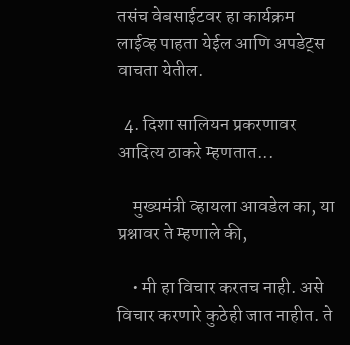तसंच वेबसाईटवर हा कार्यक्रम लाईव्ह पाहता येईल आणि अपडेट्स वाचता येतील.

  4. दिशा सालियन प्रकरणावर आदित्य ठाकरे म्हणतात...

    मुख्यमंत्री व्हायला आवडेल का, या प्रश्नावर ते म्हणाले की,

    • मी हा विचार करतच नाही. असे विचार करणारे कुठेही जात नाहीत. ते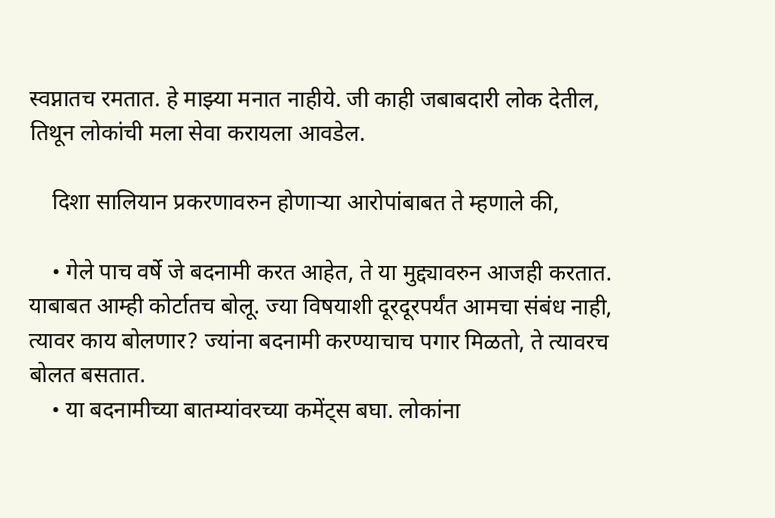स्वप्नातच रमतात. हे माझ्या मनात नाहीये. जी काही जबाबदारी लोक देतील, तिथून लोकांची मला सेवा करायला आवडेल.

    दिशा सालियान प्रकरणावरुन होणाऱ्या आरोपांबाबत ते म्हणाले की,

    • गेले पाच वर्षे जे बदनामी करत आहेत, ते या मुद्द्यावरुन आजही करतात. याबाबत आम्ही कोर्टातच बोलू. ज्या विषयाशी दूरदूरपर्यंत आमचा संबंध नाही, त्यावर काय बोलणार? ज्यांना बदनामी करण्याचाच पगार मिळतो, ते त्यावरच बोलत बसतात.
    • या बदनामीच्या बातम्यांवरच्या कमेंट्स बघा. लोकांना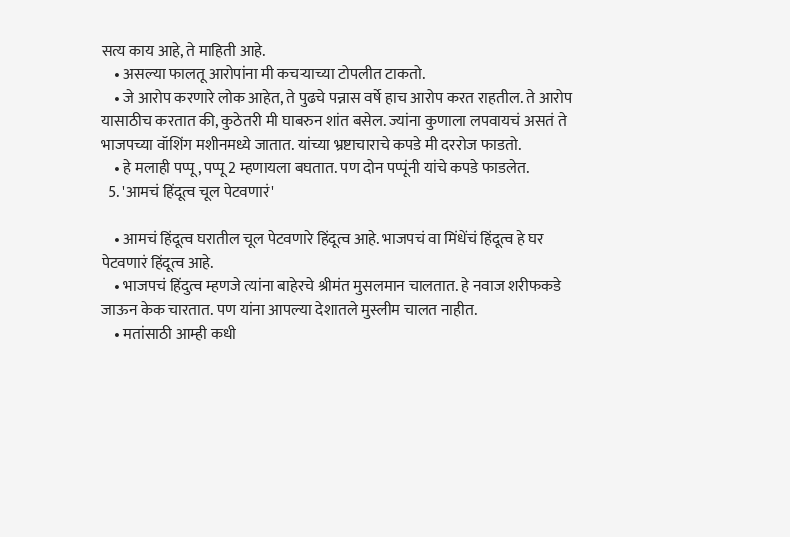सत्य काय आहे, ते माहिती आहे.
    • असल्या फालतू आरोपांना मी कचऱ्याच्या टोपलीत टाकतो.
    • जे आरोप करणारे लोक आहेत, ते पुढचे पन्नास वर्षे हाच आरोप करत राहतील. ते आरोप यासाठीच करतात की, कुठेतरी मी घाबरुन शांत बसेल. ज्यांना कुणाला लपवायचं असतं ते भाजपच्या वॉशिंग मशीनमध्ये जातात. यांच्या भ्रष्टाचाराचे कपडे मी दररोज फाडतो.
    • हे मलाही पप्पू, पप्पू 2 म्हणायला बघतात. पण दोन पप्पूंनी यांचे कपडे फाडलेत.
  5. 'आमचं हिंदूत्व चूल पेटवणारं'

    • आमचं हिंदूत्व घरातील चूल पेटवणारे हिंदूत्व आहे. भाजपचं वा मिंधेंचं हिंदूत्व हे घर पेटवणारं हिंदूत्व आहे.
    • भाजपचं हिंदुत्व म्हणजे त्यांना बाहेरचे श्रीमंत मुसलमान चालतात. हे नवाज शरीफकडे जाऊन केक चारतात. पण यांना आपल्या देशातले मुस्लीम चालत नाहीत.
    • मतांसाठी आम्ही कधी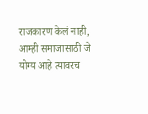राजकारण केलं नाही, आम्ही समाजासाठी जे योग्य आहे त्यावरच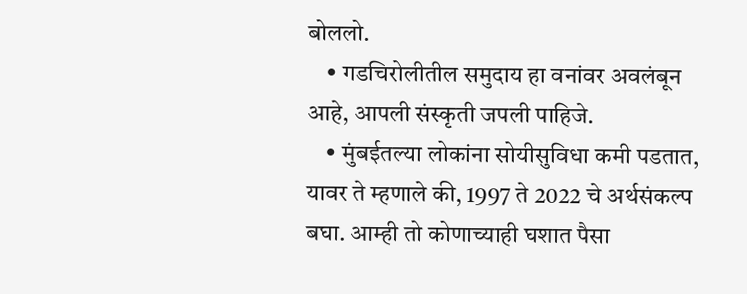बोललो.
    • गडचिरोलीतील समुदाय हा वनांवर अवलंबून आहे, आपली संस्कृती जपली पाहिजे.
    • मुंबईतल्या लोकांना सोयीसुविधा कमी पडतात, यावर ते म्हणाले की, 1997 ते 2022 चे अर्थसंकल्प बघा. आम्ही तो कोणाच्याही घशात पैसा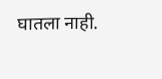घातला नाही.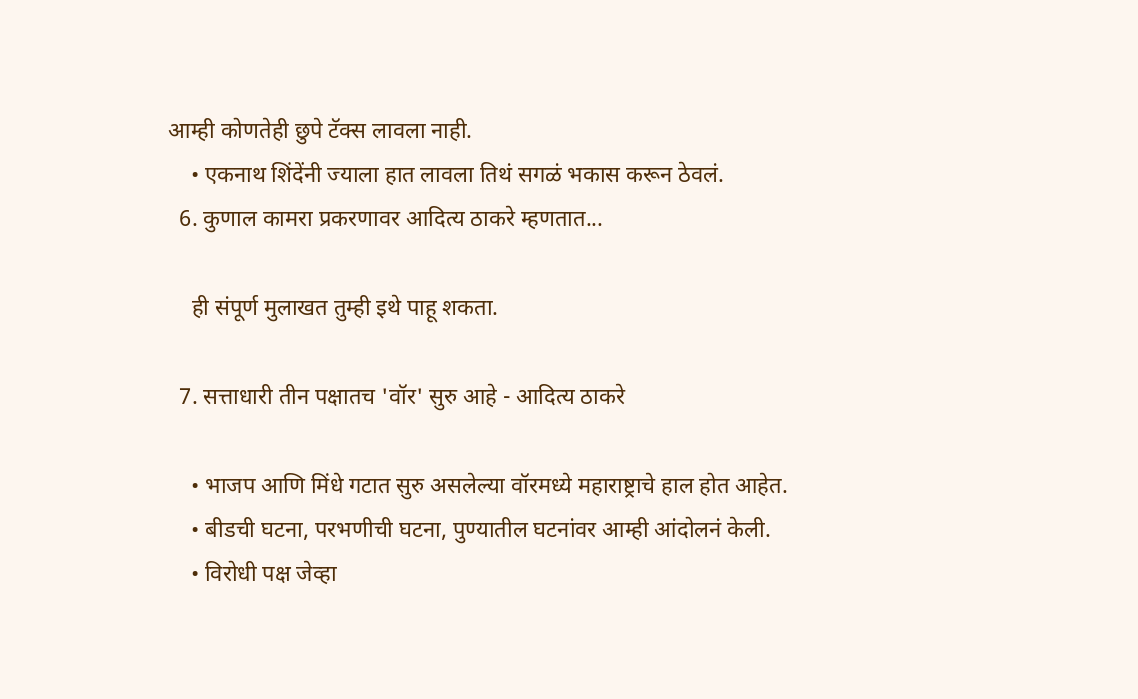आम्ही कोणतेही छुपे टॅक्स लावला नाही.
    • एकनाथ शिंदेंनी ज्याला हात लावला तिथं सगळं भकास करून ठेवलं.
  6. कुणाल कामरा प्रकरणावर आदित्य ठाकरे म्हणतात...

    ही संपूर्ण मुलाखत तुम्ही इथे पाहू शकता.

  7. सत्ताधारी तीन पक्षातच 'वॉर' सुरु आहे - आदित्य ठाकरे

    • भाजप आणि मिंधे गटात सुरु असलेल्या वॉरमध्ये महाराष्ट्राचे हाल होत आहेत.
    • बीडची घटना, परभणीची घटना, पुण्यातील घटनांवर आम्ही आंदोलनं केली.
    • विरोधी पक्ष जेव्हा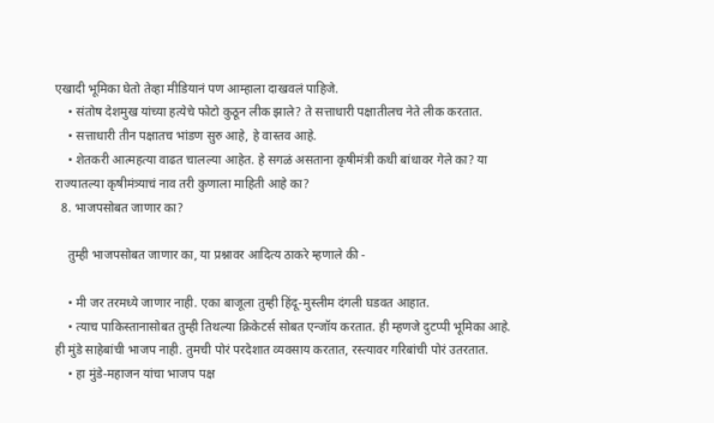एखादी भूमिका घेतो तेव्हा मीडियानं पण आम्हाला दाखवलं पाहिजे.
    • संतोष देशमुख यांच्या हत्येचे फोटो कुठून लीक झाले? ते सत्ताधारी पक्षातीलच नेते लीक करतात.
    • सत्ताधारी तीन पक्षातच भांडण सुरु आहे, हे वास्तव आहे.
    • शेतकरी आत्महत्या वाढत चालल्या आहेत. हे सगळं असताना कृषीमंत्री कधी बांधावर गेले का? या राज्यातल्या कृषीमंत्र्याचं नाव तरी कुणाला माहिती आहे का?
  8. भाजपसोबत जाणार का?

    तुम्ही भाजपसोबत जाणार का, या प्रश्नावर आदित्य ठाकरे म्हणाले की -

    • मी जर तरमध्ये जाणार नाही. एका बाजूला तुम्ही हिंदू-मुस्लीम दंगली घडवत आहात.
    • त्याच पाकिस्तानासोबत तुम्ही तिथल्या क्रिकेटर्स सोबत एन्जॉय करतात. ही म्हणजे दुटप्पी भूमिका आहे. ही मुंडे साहेबांची भाजप नाही. तुमची पोरं परदेशात व्यवसाय करतात, रस्त्यावर गरिबांची पोरं उतरतात.
    • हा मुंडे-महाजन यांचा भाजप पक्ष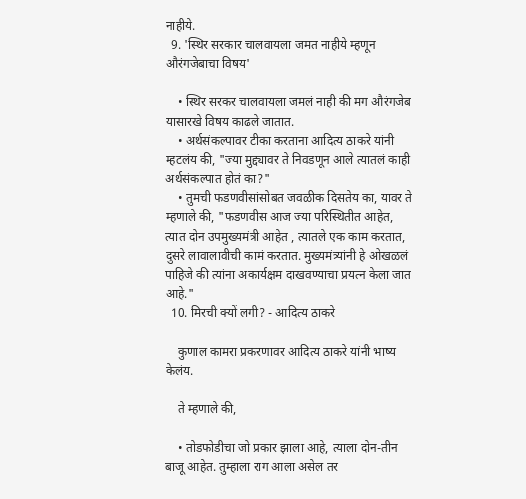नाहीये.
  9. 'स्थिर सरकार चालवायला जमत नाहीये म्हणून औरंगजेबाचा विषय'

    • स्थिर सरकर चालवायला जमलं नाही की मग औरंगजेब यासारखे विषय काढले जातात.
    • अर्थसंकल्पावर टीका करताना आदित्य ठाकरे यांनी म्हटलंय की, "ज्या मुद्द्यावर ते निवडणून आले त्यातलं काही अर्थसंकल्पात होतं का?"
    • तुमची फडणवीसांसोबत जवळीक दिसतेय का, यावर ते म्हणाले की, "फडणवीस आज ज्या परिस्थितीत आहेत, त्यात दोन उपमुख्यमंत्री आहेत , त्यातले एक काम करतात, दुसरे लावालावीची कामं करतात. मुख्यमंत्र्यांनी हे ओखळलं पाहिजे की त्यांना अकार्यक्षम दाखवण्याचा प्रयत्न केला जात आहे."
  10. मिरची क्यों लगी? - आदित्य ठाकरे

    कुणाल कामरा प्रकरणावर आदित्य ठाकरे यांनी भाष्य केलंय.

    ते म्हणाले की,

    • तोडफोडीचा जो प्रकार झाला आहे, त्याला दोन-तीन बाजू आहेत. तुम्हाला राग आला असेल तर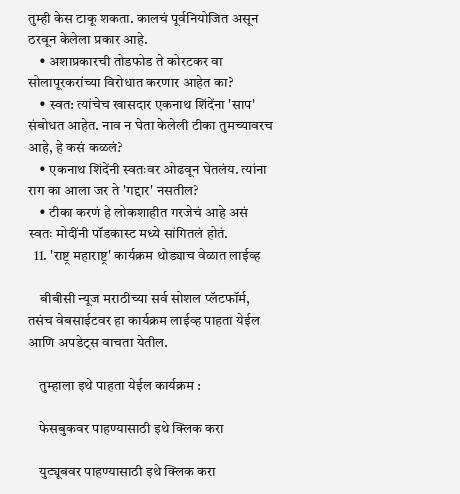तुम्ही केस टाकू शकता. कालचं पूर्वनियोजित असून ठरवून केलेला प्रकार आहे.
    • अशाप्रकारची तोडफोड ते कोरटकर वा सोलापूरकरांच्या विरोधात करणार आहेत का?
    • स्वत: त्यांचेच खासदार एकनाथ शिंदेंना 'साप' संबोधत आहेत. नाव न घेता केलेली टीका तुमच्यावरच आहे, हे कसं कळलं?
    • एकनाथ शिंदेंनी स्वतःवर ओढवून घेतलंय. त्यांना राग का आला जर ते 'गद्दार' नसतील?
    • टीका करणं हे लोकशाहीत गरजेचं आहे असं स्वतः मोदींनी पॉडकास्ट मध्ये सांगितलं होतं.
  11. 'राष्ट्र महाराष्ट्र' कार्यक्रम थोड्याच वेळात लाईव्ह

    बीबीसी न्यूज मराठीच्या सर्व सोशल प्लॅटफॉर्म, तसंच वेबसाईटवर हा कार्यक्रम लाईव्ह पाहता येईल आणि अपडेट्स वाचता येतील.

    तुम्हाला इथे पाहता येईल कार्यक्रम :

    फेसबुकवर पाहण्यासाठी इथे क्लिक करा

    युट्यूबवर पाहण्यासाठी इथे क्लिक करा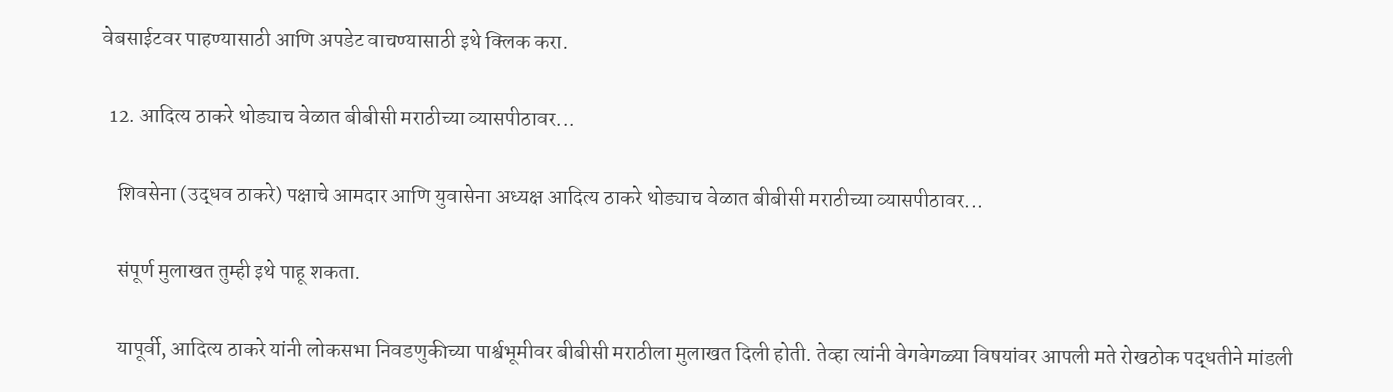वेबसाईटवर पाहण्यासाठी आणि अपडेट वाचण्यासाठी इथे क्लिक करा.

  12. आदित्य ठाकरे थोड्याच वेळात बीबीसी मराठीच्या व्यासपीठावर...

    शिवसेना (उद्धव ठाकरे) पक्षाचे आमदार आणि युवासेना अध्यक्ष आदित्य ठाकरे थोड्याच वेळात बीबीसी मराठीच्या व्यासपीठावर...

    संपूर्ण मुलाखत तुम्ही इथे पाहू शकता.

    यापूर्वी, आदित्य ठाकरे यांनी लोकसभा निवडणुकीच्या पार्श्वभूमीवर बीबीसी मराठीला मुलाखत दिली होती. तेव्हा त्यांनी वेगवेगळ्या विषयांवर आपली मते रोखठोक पद्धतीने मांडली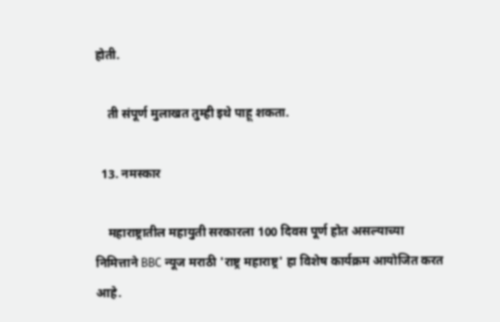होती.

    ती संपूर्ण मुलाखत तुम्ही इथे पाहू शकता.

  13. नमस्कार

    महाराष्ट्रातील महायुती सरकारला 100 दिवस पूर्ण होत असल्याच्या निमित्ताने BBC न्यूज मराठी 'राष्ट्र महाराष्ट्र' हा विशेष कार्यक्रम आयोजित करत आहे.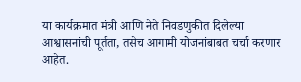या कार्यक्रमात मंत्री आणि नेते निवडणुकीत दिलेल्या आश्वासनांची पूर्तता, तसेच आगामी योजनांबाबत चर्चा करणार आहेत.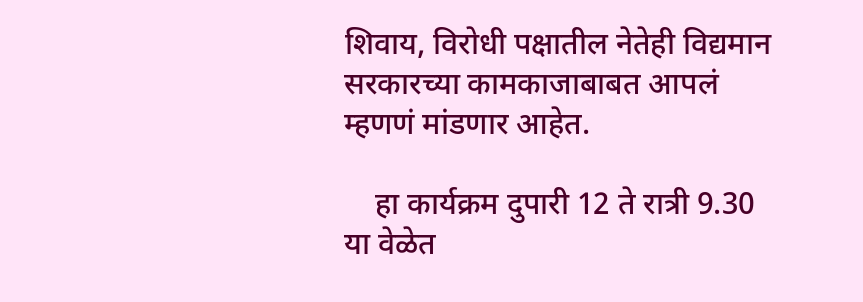शिवाय, विरोधी पक्षातील नेतेही विद्यमान सरकारच्या कामकाजाबाबत आपलं म्हणणं मांडणार आहेत.

    हा कार्यक्रम दुपारी 12 ते रात्री 9.30 या वेळेत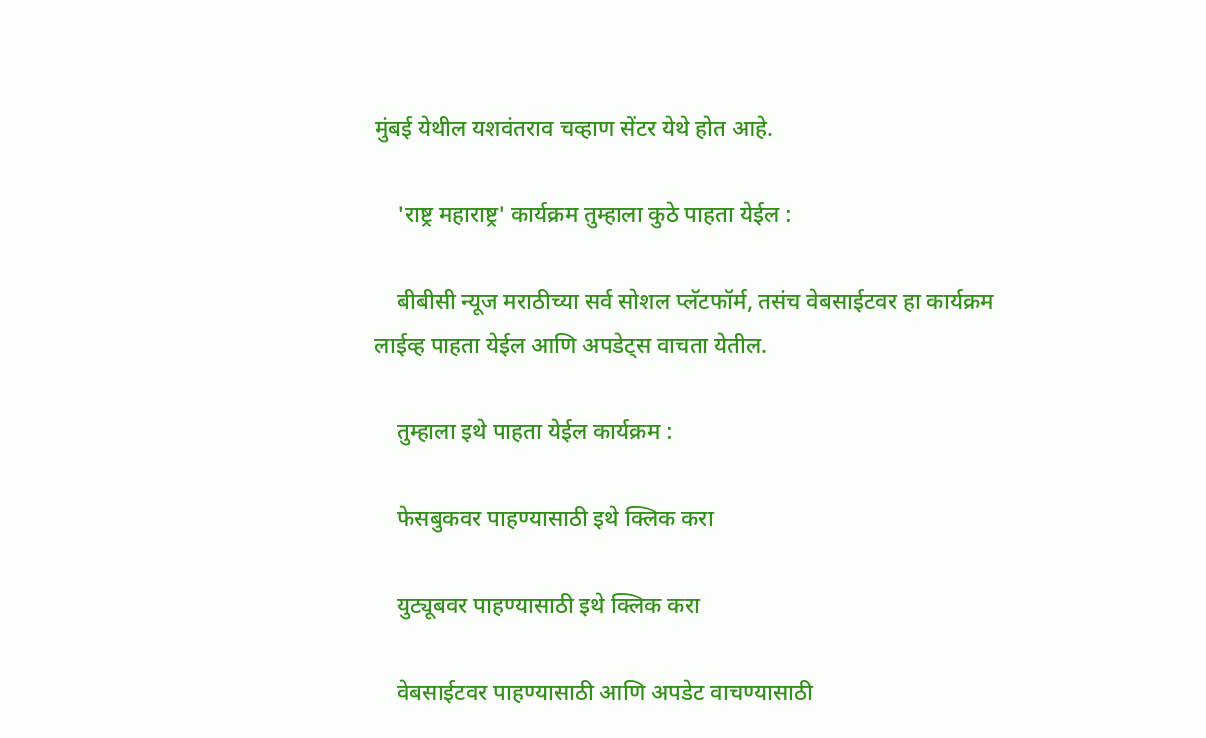मुंबई येथील यशवंतराव चव्हाण सेंटर येथे होत आहे.

    'राष्ट्र महाराष्ट्र' कार्यक्रम तुम्हाला कुठे पाहता येईल :

    बीबीसी न्यूज मराठीच्या सर्व सोशल प्लॅटफॉर्म, तसंच वेबसाईटवर हा कार्यक्रम लाईव्ह पाहता येईल आणि अपडेट्स वाचता येतील.

    तुम्हाला इथे पाहता येईल कार्यक्रम :

    फेसबुकवर पाहण्यासाठी इथे क्लिक करा

    युट्यूबवर पाहण्यासाठी इथे क्लिक करा

    वेबसाईटवर पाहण्यासाठी आणि अपडेट वाचण्यासाठी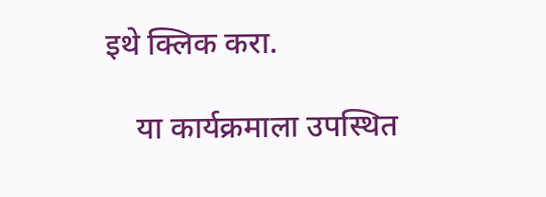इथे क्लिक करा.

    या कार्यक्रमाला उपस्थित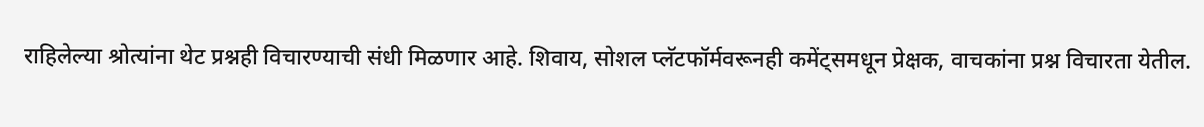राहिलेल्या श्रोत्यांना थेट प्रश्नही विचारण्याची संधी मिळणार आहे. शिवाय, सोशल प्लॅटफॉर्मवरूनही कमेंट्समधून प्रेक्षक, वाचकांना प्रश्न विचारता येतील.